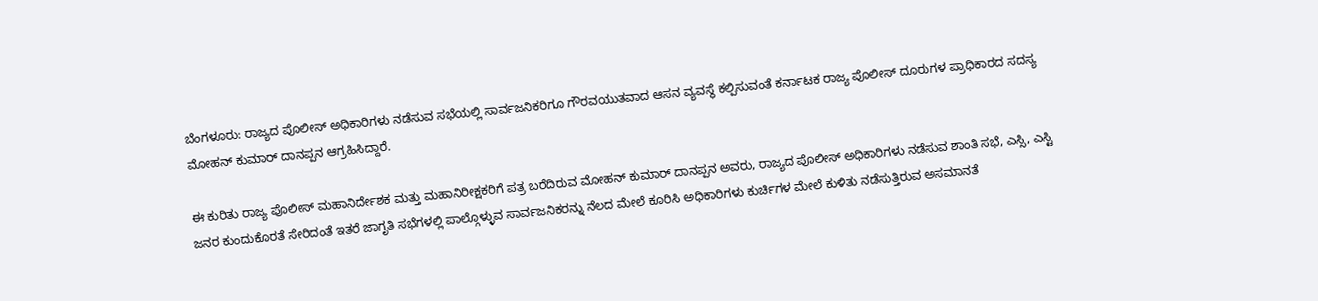ಬೆಂಗಳೂರು: ರಾಜ್ಯದ ಪೊಲೀಸ್ ಅಧಿಕಾರಿಗಳು ನಡೆಸುವ ಸಭೆಯಲ್ಲಿ ಸಾರ್ವಜನಿಕರಿಗೂ ಗೌರವಯುತವಾದ ಆಸನ ವ್ಯವಸ್ಥೆ ಕಲ್ಪಿಸುವಂತೆ ಕರ್ನಾಟಕ ರಾಜ್ಯ ಪೊಲೀಸ್ ದೂರುಗಳ ಪ್ರಾಧಿಕಾರದ ಸದಸ್ಯ ಮೋಹನ್ ಕುಮಾರ್ ದಾನಪ್ಪನ ಆಗ್ರಹಿಸಿದ್ದಾರೆ.

ಈ ಕುರಿತು ರಾಜ್ಯ ಪೊಲೀಸ್ ಮಹಾನಿರ್ದೇಶಕ ಮತ್ತು ಮಹಾನಿರೀಕ್ಷಕರಿಗೆ ಪತ್ರ ಬರೆದಿರುವ ಮೋಹನ್ ಕುಮಾರ್ ದಾನಪ್ಪನ ಅವರು, ರಾಜ್ಯದ ಪೊಲೀಸ್ ಅಧಿಕಾರಿಗಳು ನಡೆಸುವ ಶಾಂತಿ ಸಭೆ, ಎಸ್ಸಿ, ಎಸ್ಟಿ ಜನರ ಕುಂದುಕೊರತೆ ಸೇರಿದಂತೆ ಇತರೆ ಜಾಗೃತಿ ಸಭೆಗಳಲ್ಲಿ ಪಾಲ್ಗೊಳ್ಳುವ ಸಾರ್ವಜನಿಕರನ್ನು ನೆಲದ ಮೇಲೆ ಕೂರಿಸಿ ಅಧಿಕಾರಿಗಳು ಕುರ್ಚಿಗಳ ಮೇಲೆ ಕುಳಿತು ನಡೆಸುತ್ತಿರುವ ಅಸಮಾನತೆ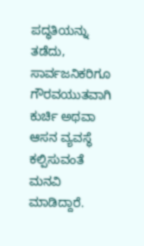ಪದ್ಧತಿಯನ್ನು ತಡೆದು, ಸಾರ್ವಜನಿಕರಿಗೂ ಗೌರವಯುತವಾಗಿ ಕುರ್ಚಿ ಅಥವಾ ಆಸನ ವ್ಯವಸ್ಥೆ ಕಲ್ಪಿಸುವಂತೆ ಮನವಿ ಮಾಡಿದ್ದಾರೆ.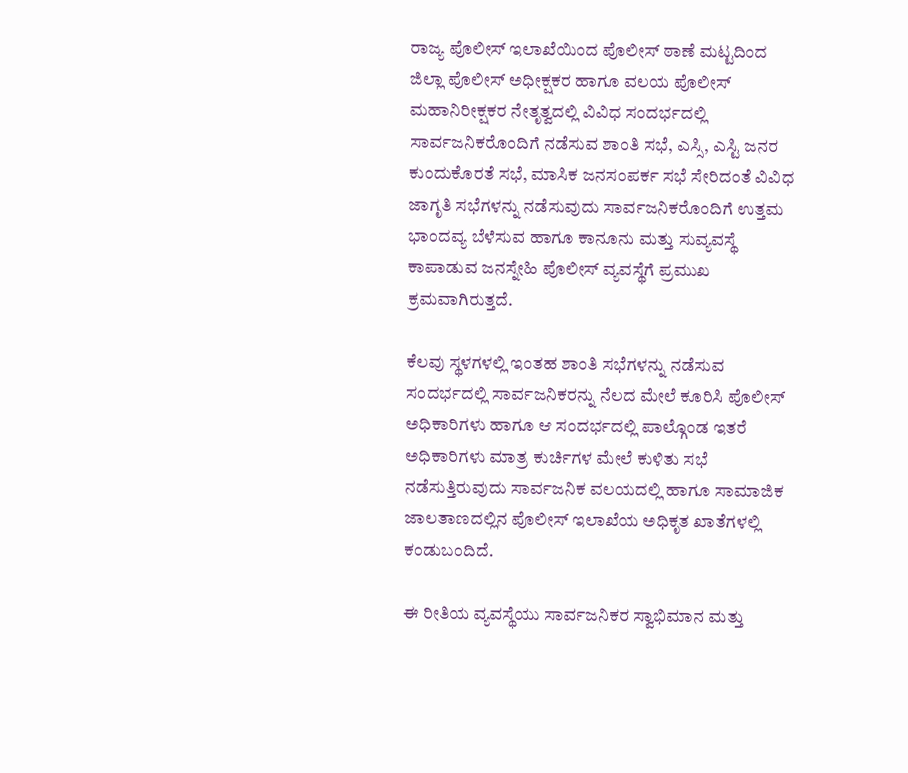ರಾಜ್ಯ ಪೊಲೀಸ್ ಇಲಾಖೆಯಿಂದ ಪೊಲೀಸ್ ಠಾಣೆ ಮಟ್ಟದಿಂದ ಜಿಲ್ಲಾ ಪೊಲೀಸ್ ಅಧೀಕ್ಷಕರ ಹಾಗೂ ವಲಯ ಪೊಲೀಸ್ ಮಹಾನಿರೀಕ್ಷಕರ ನೇತೃತ್ವದಲ್ಲಿ ವಿವಿಧ ಸಂದರ್ಭದಲ್ಲಿ ಸಾರ್ವಜನಿಕರೊಂದಿಗೆ ನಡೆಸುವ ಶಾಂತಿ ಸಭೆ, ಎಸ್ಸಿ, ಎಸ್ಟಿ ಜನರ ಕುಂದುಕೊರತೆ ಸಭೆ, ಮಾಸಿಕ ಜನಸಂಪರ್ಕ ಸಭೆ ಸೇರಿದಂತೆ ವಿವಿಧ ಜಾಗೃತಿ ಸಭೆಗಳನ್ನು ನಡೆಸುವುದು ಸಾರ್ವಜನಿಕರೊಂದಿಗೆ ಉತ್ತಮ ಭಾಂದವ್ಯ ಬೆಳೆಸುವ ಹಾಗೂ ಕಾನೂನು ಮತ್ತು ಸುವ್ಯವಸ್ಥೆ ಕಾಪಾಡುವ ಜನಸ್ನೇಹಿ ಪೊಲೀಸ್ ವ್ಯವಸ್ಥೆಗೆ ಪ್ರಮುಖ ಕ್ರಮವಾಗಿರುತ್ತದೆ.

ಕೆಲವು ಸ್ಥಳಗಳಲ್ಲಿ ಇಂತಹ ಶಾಂತಿ ಸಭೆಗಳನ್ನು ನಡೆಸುವ ಸಂದರ್ಭದಲ್ಲಿ ಸಾರ್ವಜನಿಕರನ್ನು ನೆಲದ ಮೇಲೆ ಕೂರಿಸಿ ಪೊಲೀಸ್ ಅಧಿಕಾರಿಗಳು ಹಾಗೂ ಆ ಸಂದರ್ಭದಲ್ಲಿ ಪಾಲ್ಗೊಂಡ ಇತರೆ ಅಧಿಕಾರಿಗಳು ಮಾತ್ರ ಕುರ್ಚಿಗಳ ಮೇಲೆ ಕುಳಿತು ಸಭೆ ನಡೆಸುತ್ತಿರುವುದು ಸಾರ್ವಜನಿಕ ವಲಯದಲ್ಲಿ ಹಾಗೂ ಸಾಮಾಜಿಕ ಜಾಲತಾಣದಲ್ಲಿನ ಪೊಲೀಸ್ ಇಲಾಖೆಯ ಅಧಿಕೃತ ಖಾತೆಗಳಲ್ಲಿ ಕಂಡುಬಂದಿದೆ.

ಈ ರೀತಿಯ ವ್ಯವಸ್ಥೆಯು ಸಾರ್ವಜನಿಕರ ಸ್ವಾಭಿಮಾನ ಮತ್ತು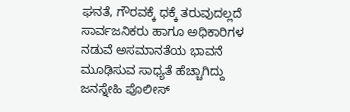ಘನತೆ, ಗೌರವಕ್ಕೆ ಧಕ್ಕೆ ತರುವುದಲ್ಲದೆ ಸಾರ್ವಜನಿಕರು ಹಾಗೂ ಅಧಿಕಾರಿಗಳ ನಡುವೆ ಅಸಮಾನತೆಯ ಭಾವನೆ ಮೂಢಿಸುವ ಸಾಧ್ಯತೆ ಹೆಚ್ಚಾಗಿದ್ದು ಜನಸ್ನೇಹಿ ಪೊಲೀಸ್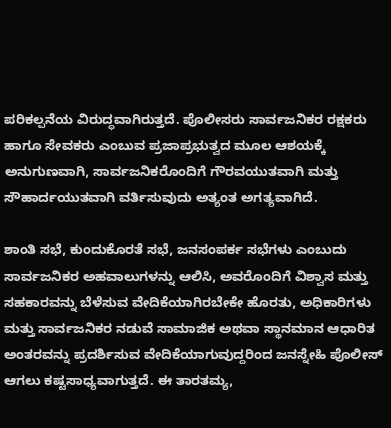ಪರಿಕಲ್ಪನೆಯ ವಿರುದ್ಧವಾಗಿರುತ್ತದೆ. ಪೊಲೀಸರು ಸಾರ್ವಜನಿಕರ ರಕ್ಷಕರು ಹಾಗೂ ಸೇವಕರು ಎಂಬುವ ಪ್ರಜಾಪ್ರಭುತ್ವದ ಮೂಲ ಆಶಯಕ್ಕೆ ಅನುಗುಣವಾಗಿ, ಸಾರ್ವಜನಿಕರೊಂದಿಗೆ ಗೌರವಯುತವಾಗಿ ಮತ್ತು ಸೌಹಾರ್ದಯುತವಾಗಿ ವರ್ತಿಸುವುದು ಅತ್ಯಂತ ಅಗತ್ಯವಾಗಿದೆ.

ಶಾಂತಿ ಸಭೆ, ಕುಂದುಕೊರತೆ ಸಭೆ, ಜನಸಂಪರ್ಕ ಸಭೆಗಳು ಎಂಬುದು ಸಾರ್ವಜನಿಕರ ಅಹವಾಲುಗಳನ್ನು ಆಲಿಸಿ, ಅವರೊಂದಿಗೆ ವಿಶ್ವಾಸ ಮತ್ತು ಸಹಕಾರವನ್ನು ಬೆಳೆಸುವ ವೇದಿಕೆಯಾಗಿರಬೇಕೇ ಹೊರತು, ಅಧಿಕಾರಿಗಳು ಮತ್ತು ಸಾರ್ವಜನಿಕರ ನಡುವೆ ಸಾಮಾಜಿಕ ಅಥವಾ ಸ್ಥಾನಮಾನ ಆಧಾರಿತ ಅಂತರವನ್ನು ಪ್ರದರ್ಶಿಸುವ ವೇದಿಕೆಯಾಗುವುದ್ದರಿಂದ ಜನಸ್ನೇಹಿ ಪೊಲೀಸ್ ಆಗಲು ಕಷ್ಟಸಾಧ್ಯವಾಗುತ್ತದೆ. ಈ ತಾರತಮ್ಯ,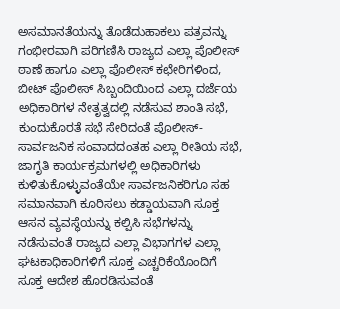ಅಸಮಾನತೆಯನ್ನು ತೊಡೆದುಹಾಕಲು ಪತ್ರವನ್ನು ಗಂಭೀರವಾಗಿ ಪರಿಗಣಿಸಿ ರಾಜ್ಯದ ಎಲ್ಲಾ ಪೊಲೀಸ್ ಠಾಣೆ ಹಾಗೂ ಎಲ್ಲಾ ಪೊಲೀಸ್ ಕಛೇರಿಗಳಿಂದ, ಬೀಟ್ ಪೊಲೀಸ್ ಸಿಬ್ಬಂದಿಯಿಂದ ಎಲ್ಲಾ ದರ್ಜೆಯ ಅಧಿಕಾರಿಗಳ ನೇತೃತ್ವದಲ್ಲಿ ನಡೆಸುವ ಶಾಂತಿ ಸಭೆ, ಕುಂದುಕೊರತೆ ಸಭೆ ಸೇರಿದಂತೆ ಪೊಲೀಸ್-ಸಾರ್ವಜನಿಕ ಸಂವಾದದಂತಹ ಎಲ್ಲಾ ರೀತಿಯ ಸಭೆ, ಜಾಗೃತಿ ಕಾರ್ಯಕ್ರಮಗಳಲ್ಲಿ ಅಧಿಕಾರಿಗಳು ಕುಳಿತುಕೊಳ್ಳುವಂತೆಯೇ ಸಾರ್ವಜನಿಕರಿಗೂ ಸಹ ಸಮಾನವಾಗಿ ಕೂರಿಸಲು ಕಡ್ಡಾಯವಾಗಿ ಸೂಕ್ತ ಆಸನ ವ್ಯವಸ್ಥೆಯನ್ನು ಕಲ್ಪಿಸಿ ಸಭೆಗಳನ್ನು ನಡೆಸುವಂತೆ ರಾಜ್ಯದ ಎಲ್ಲಾ ವಿಭಾಗಗಳ ಎಲ್ಲಾ ಘಟಕಾಧಿಕಾರಿಗಳಿಗೆ ಸೂಕ್ತ ಎಚ್ಚರಿಕೆಯೊಂದಿಗೆ ಸೂಕ್ತ ಆದೇಶ ಹೊರಡಿಸುವಂತೆ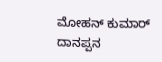ಮೋಹನ್ ಕುಮಾರ್ ದಾನಪ್ಪನ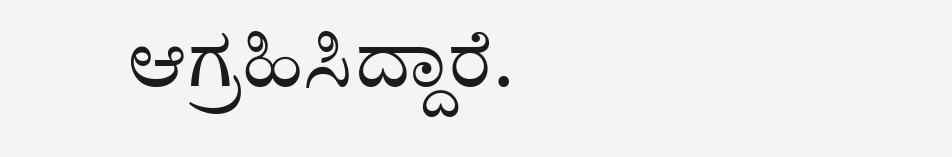ಆಗ್ರಹಿಸಿದ್ದಾರೆ.